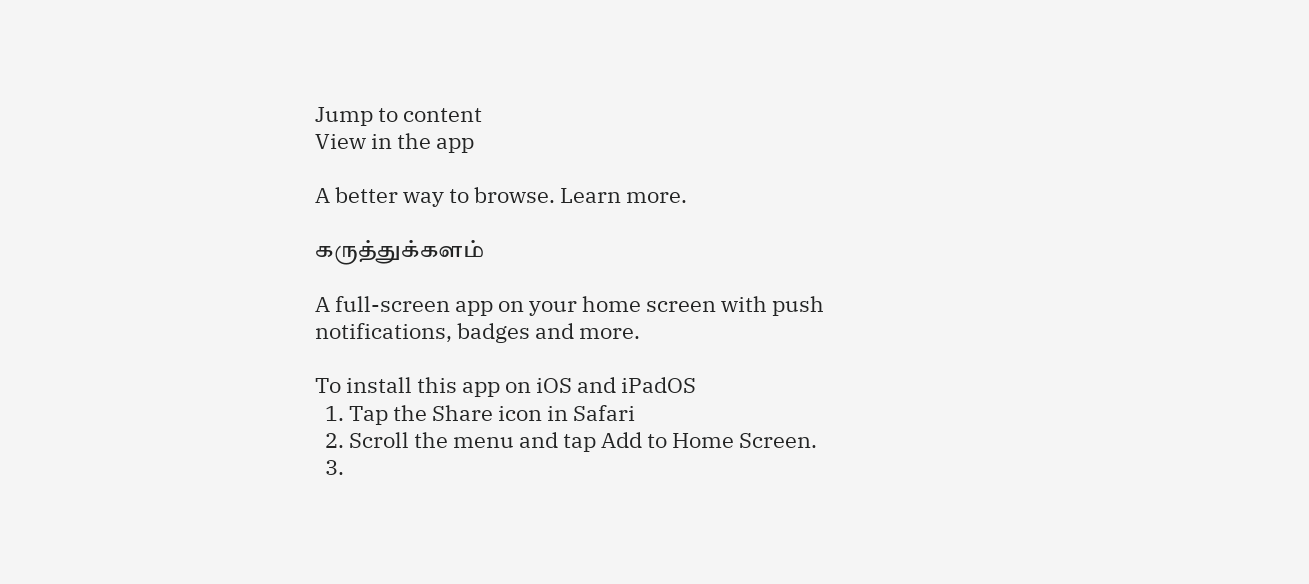Jump to content
View in the app

A better way to browse. Learn more.

கருத்துக்களம்

A full-screen app on your home screen with push notifications, badges and more.

To install this app on iOS and iPadOS
  1. Tap the Share icon in Safari
  2. Scroll the menu and tap Add to Home Screen.
  3.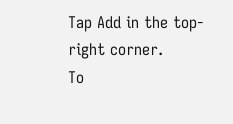Tap Add in the top-right corner.
To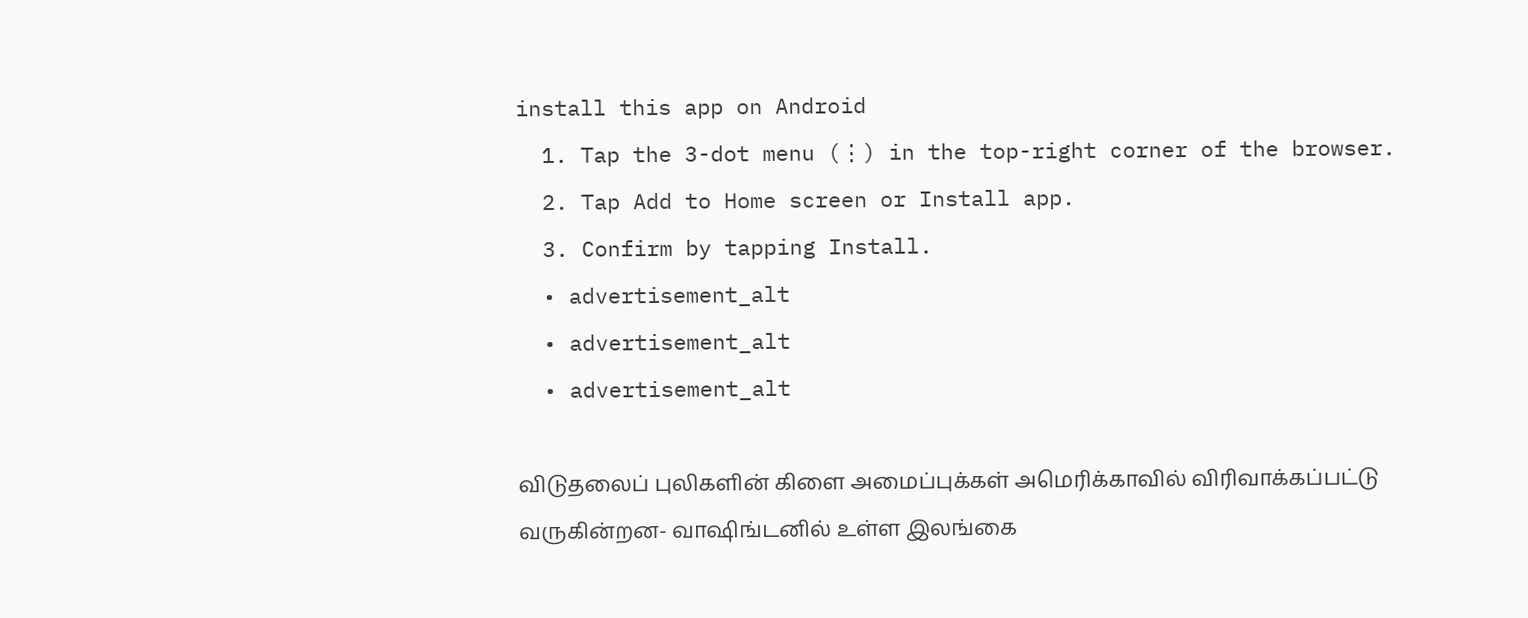install this app on Android
  1. Tap the 3-dot menu (⋮) in the top-right corner of the browser.
  2. Tap Add to Home screen or Install app.
  3. Confirm by tapping Install.
  • advertisement_alt
  • advertisement_alt
  • advertisement_alt

விடுதலைப் புலிகளின் கிளை அமைப்புக்கள் அமெரிக்காவில் விரிவாக்கப்பட்டு வருகின்றன- வாஷிங்டனில் உள்ள இலங்கை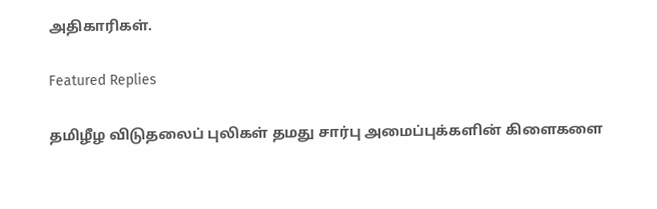அதிகாரிகள்.

Featured Replies

தமிழீழ விடுதலைப் புலிகள் தமது சார்பு அமைப்புக்களின் கிளைகளை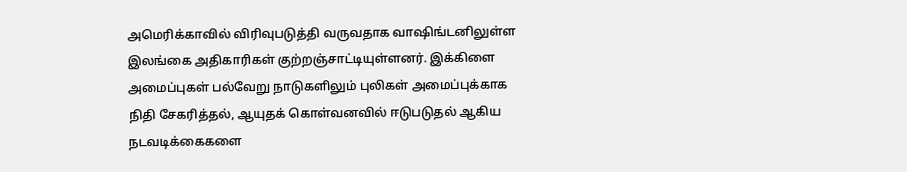அமெரிக்காவில் விரிவுபடுத்தி வருவதாக வாஷிங்டனிலுள்ள இலங்கை அதிகாரிகள் குற்றஞ்சாட்டியுள்ளனர். இக்கிளை அமைப்புகள் பல்வேறு நாடுகளிலும் புலிகள் அமைப்புக்காக நிதி சேகரித்தல், ஆயுதக் கொள்வனவில் ஈடுபடுதல் ஆகிய நடவடிக்கைகளை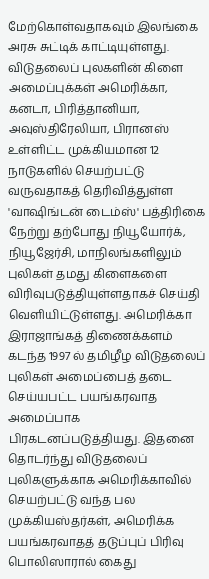மேற்கொள்வதாகவும் இலங்கை அரசு சுட்டிக் காட்டியுள்ளது. விடுதலைப் புலகளின் கிளை அமைப்புக்கள் அமெரிக்கா, கனடா, பிரித்தானியா, அவுஸ்திரேலியா, பிரானஸ் உள்ளிட்ட முக்கியமான 12 நாடுகளில் செயற்பட்டு வருவதாகத் தெரிவித்துள்ள 'வாஷிங்டன் டைம்ஸ்' பத்திரிகை நேற்று தற்போது நியூயோர்க், நியூஜேர்சி, மாநிலங்களிலும் புலிகள் தமது கிளைகளை விரிவுபடுத்தியுள்ளதாகச் செய்தி வெளியிட்டுள்ளது. அமெரிக்கா இராஜாங்கத் திணைக்களம் கடந்த 1997 ல் தமிழீழ விடுதலைப் புலிகள் அமைப்பைத் தடை செய்யபட்ட பயங்கரவாத அமைப்பாக பிரகடனப்படுத்தியது. இதனை தொடர்ந்து விடுதலைப் புலிகளுக்காக அமெரிக்காவில் செயற்பட்டு வந்த பல முக்கியஸ்தர்கள், அமெரிக்க பயங்கரவாதத் தடுப்புப் பிரிவு பொலிஸாரால் கைது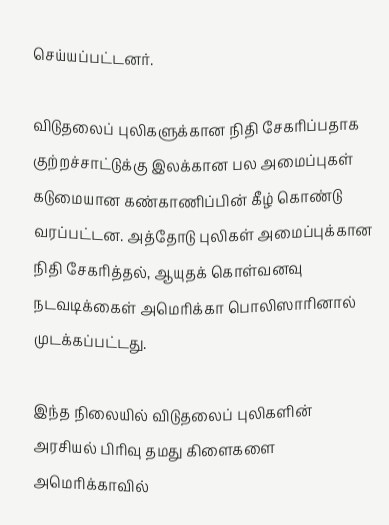செய்யப்பட்டனர்.

விடுதலைப் புலிகளுக்கான நிதி சேகரிப்பதாக குற்றச்சாட்டுக்கு இலக்கான பல அமைப்புகள் கடுமையான கண்காணிப்பின் கீழ் கொண்டு வரப்பட்டன. அத்தோடு புலிகள் அமைப்புக்கான நிதி சேகரித்தல், ஆயுதக் கொள்வனவு நடவடிக்கைள் அமெரிக்கா பொலிஸாரினால் முடக்கப்பட்டது.

இந்த நிலையில் விடுதலைப் புலிகளின் அரசியல் பிரிவு தமது கிளைகளை அமெரிக்காவில்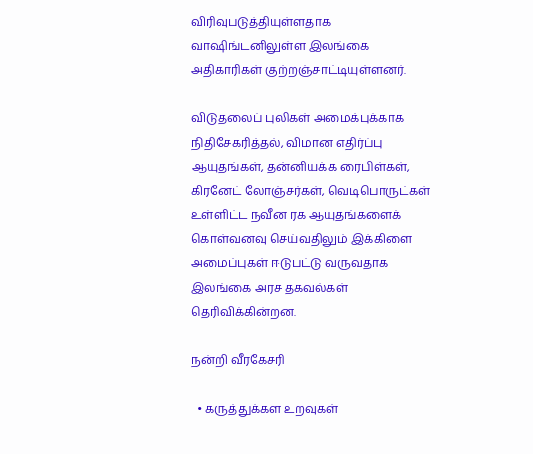விரிவுபடுத்தியுள்ளதாக வாஷிங்டனிலுள்ள இலங்கை அதிகாரிகள் குற்றஞ்சாட்டியுள்ளனர்.

விடுதலைப் புலிகள் அமைக்புக்காக நிதிசேகரித்தல், விமான எதிர்ப்பு ஆயுதங்கள், தன்னியக்க ரைபிள்கள், கிரனேட் லோஞ்சர்கள், வெடிபொருட்கள் உள்ளிட்ட நவீன ரக ஆயுதங்களைக் கொள்வனவு செய்வதிலும் இக்கிளை அமைப்புகள் ஈடுபட்டு வருவதாக இலங்கை அரச தகவல்கள் தெரிவிக்கின்றன.

நன்றி வீரகேசரி

  • கருத்துக்கள உறவுகள்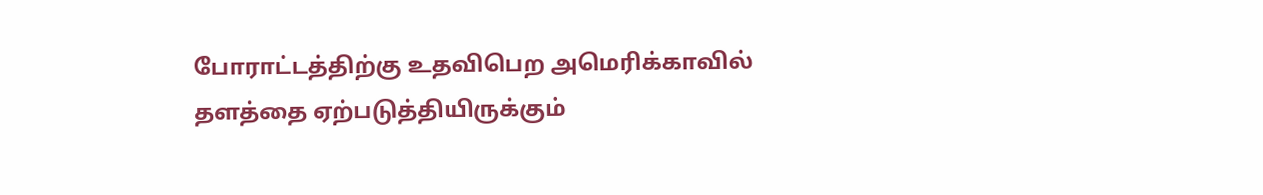போராட்டத்திற்கு உதவிபெற அமெரிக்காவில் தளத்தை ஏற்படுத்தியிருக்கும்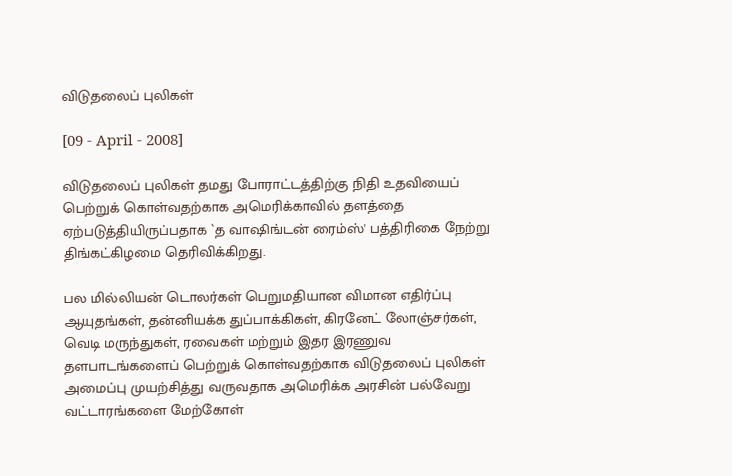விடுதலைப் புலிகள்

[09 - April - 2008]

விடுதலைப் புலிகள் தமது போராட்டத்திற்கு நிதி உதவியைப் பெற்றுக் கொள்வதற்காக அமெரிக்காவில் தளத்தை ஏற்படுத்தியிருப்பதாக `த வாஷிங்டன் ரைம்ஸ்' பத்திரிகை நேற்று திங்கட்கிழமை தெரிவிக்கிறது.

பல மில்லியன் டொலர்கள் பெறுமதியான விமான எதிர்ப்பு ஆயுதங்கள், தன்னியக்க துப்பாக்கிகள், கிரனேட் லோஞ்சர்கள், வெடி மருந்துகள், ரவைகள் மற்றும் இதர இரணுவ தளபாடங்களைப் பெற்றுக் கொள்வதற்காக விடுதலைப் புலிகள் அமைப்பு முயற்சித்து வருவதாக அமெரிக்க அரசின் பல்வேறு வட்டாரங்களை மேற்கோள்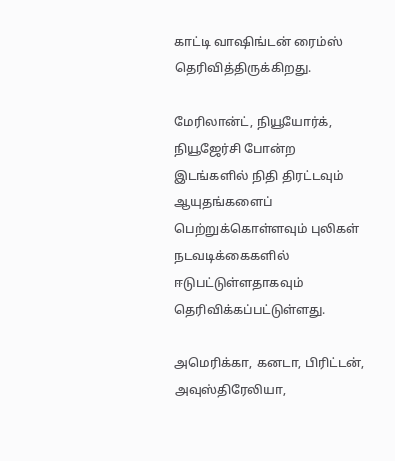காட்டி வாஷிங்டன் ரைம்ஸ் தெரிவித்திருக்கிறது.

மேரிலான்ட், நியூயோர்க், நியூஜேர்சி போன்ற இடங்களில் நிதி திரட்டவும் ஆயுதங்களைப் பெற்றுக்கொள்ளவும் புலிகள் நடவடிக்கைகளில் ஈடுபட்டுள்ளதாகவும் தெரிவிக்கப்பட்டுள்ளது.

அமெரிக்கா, கனடா, பிரிட்டன், அவுஸ்திரேலியா,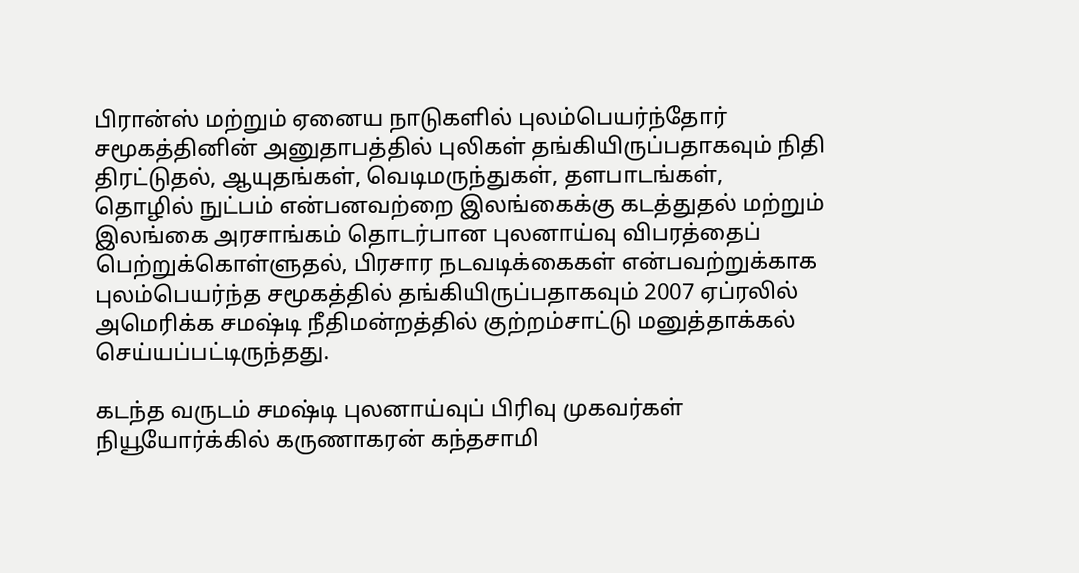பிரான்ஸ் மற்றும் ஏனைய நாடுகளில் புலம்பெயர்ந்தோர் சமூகத்தினின் அனுதாபத்தில் புலிகள் தங்கியிருப்பதாகவும் நிதி திரட்டுதல், ஆயுதங்கள், வெடிமருந்துகள், தளபாடங்கள், தொழில் நுட்பம் என்பனவற்றை இலங்கைக்கு கடத்துதல் மற்றும் இலங்கை அரசாங்கம் தொடர்பான புலனாய்வு விபரத்தைப் பெற்றுக்கொள்ளுதல், பிரசார நடவடிக்கைகள் என்பவற்றுக்காக புலம்பெயர்ந்த சமூகத்தில் தங்கியிருப்பதாகவும் 2007 ஏப்ரலில் அமெரிக்க சமஷ்டி நீதிமன்றத்தில் குற்றம்சாட்டு மனுத்தாக்கல் செய்யப்பட்டிருந்தது.

கடந்த வருடம் சமஷ்டி புலனாய்வுப் பிரிவு முகவர்கள் நியூயோர்க்கில் கருணாகரன் கந்தசாமி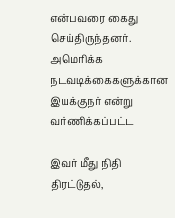என்பவரை கைது செய்திருந்தனர். அமெரிக்க நடவடிக்கைகளுக்கான இயக்குநர் என்று வர்ணிக்கப்பட்ட

இவர் மீது நிதி திரட்டுதல்,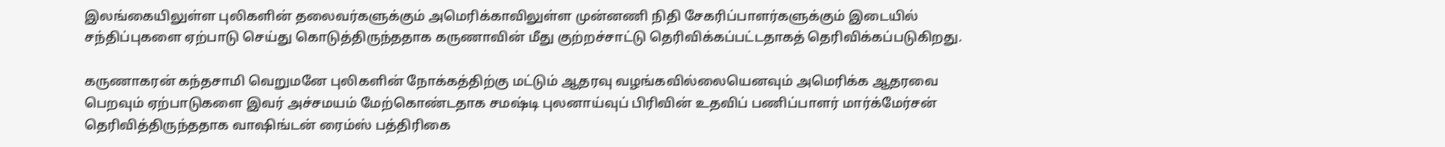இலங்கையிலுள்ள புலிகளின் தலைவர்களுக்கும் அமெரிக்காவிலுள்ள முன்னணி நிதி சேகரிப்பாளர்களுக்கும் இடையில் சந்திப்புகளை ஏற்பாடு செய்து கொடுத்திருந்ததாக கருணாவின் மீது குற்றச்சாட்டு தெரிவிக்கப்பட்டதாகத் தெரிவிக்கப்படுகிறது.

கருணாகரன் கந்தசாமி வெறுமனே புலிகளின் நோக்கத்திற்கு மட்டும் ஆதரவு வழங்கவில்லையெனவும் அமெரிக்க ஆதரவை பெறவும் ஏற்பாடுகளை இவர் அச்சமயம் மேற்கொண்டதாக சமஷ்டி புலனாய்வுப் பிரிவின் உதவிப் பணிப்பாளர் மார்க்மேர்சன் தெரிவித்திருந்ததாக வாஷிங்டன் ரைம்ஸ் பத்திரிகை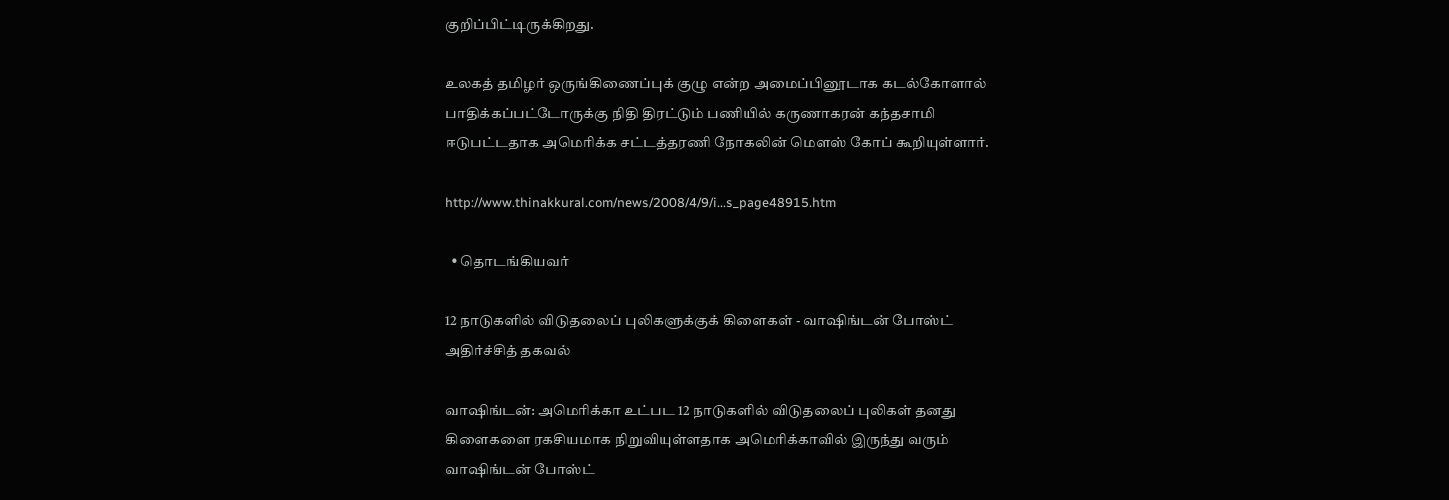குறிப்பிட்டிருக்கிறது.

உலகத் தமிழர் ஒருங்கிணைப்புக் குழு என்ற அமைப்பினூடாக கடல்கோளால் பாதிக்கப்பட்டோருக்கு நிதி திரட்டும் பணியில் கருணாகரன் கந்தசாமி ஈடுபட்டதாக அமெரிக்க சட்டத்தரணி நோகலின் மௌஸ் கோப் கூறியுள்ளார்.

http://www.thinakkural.com/news/2008/4/9/i...s_page48915.htm

  • தொடங்கியவர்

12 நாடுகளில் விடுதலைப் புலிகளுக்குக் கிளைகள் - வாஷிங்டன் போஸ்ட் அதிர்ச்சித் தகவல்

வாஷிங்டன்: அமெரிக்கா உட்பட 12 நாடுகளில் விடுதலைப் புலிகள் தனது கிளைகளை ரகசியமாக நிறுவியுள்ளதாக அமெரிக்காவில் இருந்து வரும் வாஷிங்டன் போஸ்ட்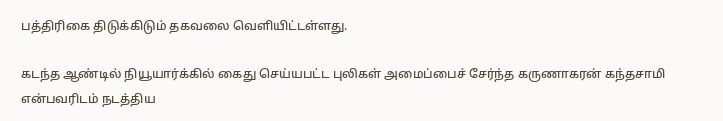பத்திரிகை திடுக்கிடும் தகவலை வெளியிட்டள்ளது.

கடந்த ஆண்டில் நியூயார்க்கில் கைது செய்யபட்ட புலிகள் அமைப்பைச் சேர்ந்த கருணாகரன் கந்தசாமி என்பவரிடம் நடத்திய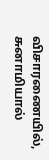விசாரணையில், சுனாமியால்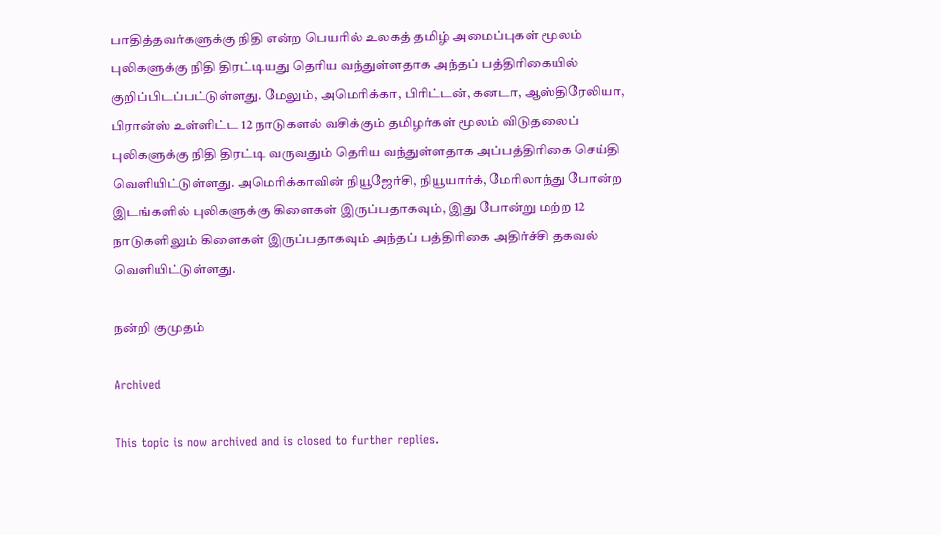பாதித்தவர்களுக்கு நிதி என்ற பெயரில் உலகத் தமிழ் அமைப்புகள் மூலம் புலிகளுக்கு நிதி திரட்டியது தெரிய வந்துள்ளதாக அந்தப் பத்திரிகையில் குறிப்பிடப்பட்டுள்ளது. மேலும், அமெரிக்கா, பிரிட்டன், கனடா, ஆஸ்திரேலியா, பிரான்ஸ் உள்ளிட்ட 12 நாடுகளல் வசிக்கும் தமிழர்கள் மூலம் விடுதலைப் புலிகளுக்கு நிதி திரட்டி வருவதும் தெரிய வந்துள்ளதாக அப்பத்திரிகை செய்தி வெளியிட்டுள்ளது. அமெரிக்காவின் நியூஜேர்சி, நியூயார்க், மேரிலாந்து போன்ற இடங்களில் புலிகளுக்கு கிளைகள் இருப்பதாகவும், இது போன்று மற்ற 12 நாடுகளிலும் கிளைகள் இருப்பதாகவும் அந்தப் பத்திரிகை அதிர்ச்சி தகவல் வெளியிட்டுள்ளது.

நன்றி குமுதம்

Archived

This topic is now archived and is closed to further replies.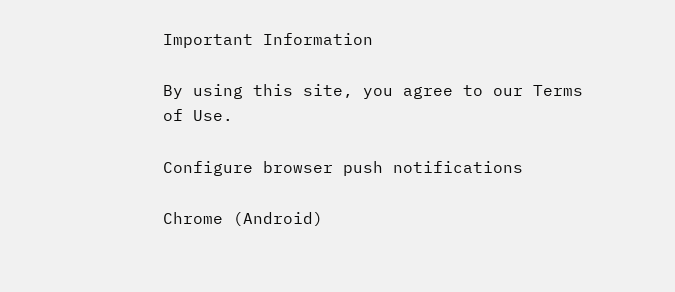Important Information

By using this site, you agree to our Terms of Use.

Configure browser push notifications

Chrome (Android)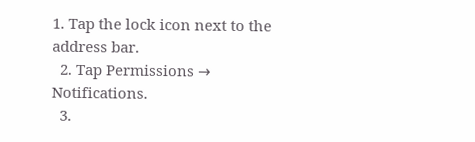1. Tap the lock icon next to the address bar.
  2. Tap Permissions → Notifications.
  3.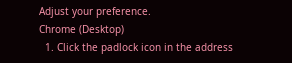Adjust your preference.
Chrome (Desktop)
  1. Click the padlock icon in the address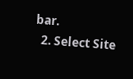bar.
  2. Select Site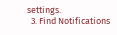settings.
  3. Find Notifications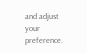and adjust your preference.